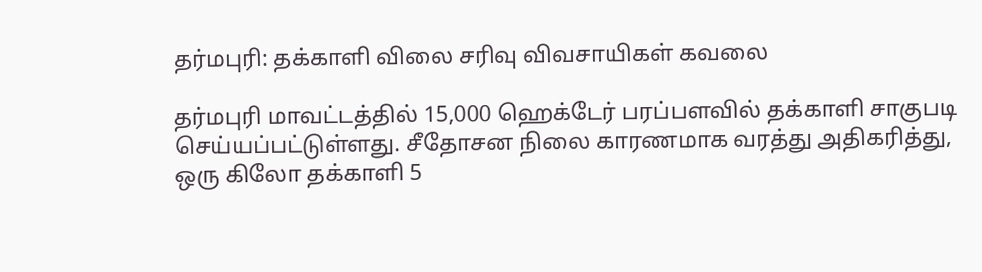தர்மபுரி: தக்காளி விலை சரிவு விவசாயிகள் கவலை

தர்மபுரி மாவட்டத்தில் 15,000 ஹெக்டேர் பரப்பளவில் தக்காளி சாகுபடி செய்யப்பட்டுள்ளது. சீதோசன நிலை காரணமாக வரத்து அதிகரித்து, ஒரு கிலோ தக்காளி 5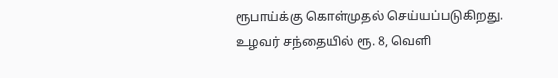ரூபாய்க்கு கொள்முதல் செய்யப்படுகிறது. உழவர் சந்தையில் ரூ. 8, வெளி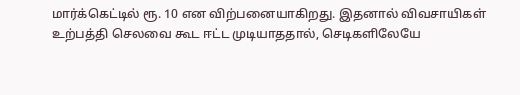மார்க்கெட்டில் ரூ. 10 என விற்பனையாகிறது. இதனால் விவசாயிகள் உற்பத்தி செலவை கூட ஈட்ட முடியாததால், செடிகளிலேயே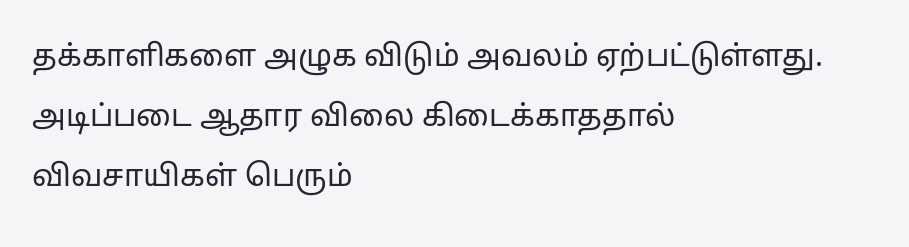தக்காளிகளை அழுக விடும் அவலம் ஏற்பட்டுள்ளது. அடிப்படை ஆதார விலை கிடைக்காததால் விவசாயிகள் பெரும்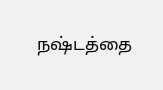நஷ்டத்தை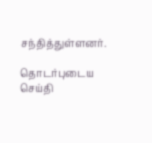சந்தித்துள்ளனர்.

தொடர்புடைய செய்தி